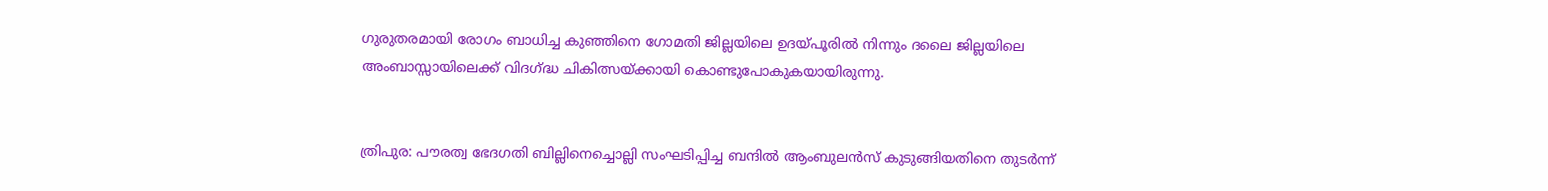ഗുരുതരമായി രോഗം ബാധിച്ച കു‍ഞ്ഞിനെ ഗോമതി ജില്ലയിലെ ഉദയ്പൂരിൽ നിന്നും ദലൈ ജില്ലയിലെ അംബാസ്സായിലെക്ക് വിദഗ്ദ്ധ ചികിത്സയ്ക്കായി കൊണ്ടുപോകുകയായിരുന്നു.


ത്രിപുര: പൗരത്വ ഭേദഗതി ബില്ലിനെച്ചൊല്ലി സംഘടിപ്പിച്ച ബന്ദിൽ ആംബുലൻസ് കുടുങ്ങിയതിനെ തുടർന്ന്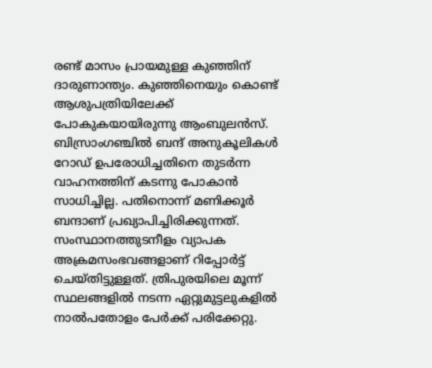രണ്ട് മാസം പ്രായമുള്ള കുഞ്ഞിന് ദാരുണാന്ത്യം. കുഞ്ഞിനെയും കൊണ്ട് ആശുപത്രിയിലേക്ക് പോകുകയായിരുന്നു ആംബുലൻസ്. ബിസ്രാംഗഞ്ചിൽ ബന്ദ് അനുകൂലികൾ റോഡ് ഉപരോധിച്ചതിനെ തുടർന്ന വാഹനത്തിന് കടന്നു പോകാൻ സാധിച്ചില്ല. പതിനൊന്ന് മണിക്കൂർ ബന്ദാണ് പ്രഖ്യാപിച്ചിരിക്കുന്നത്. സംസ്ഥാനത്തുടനീളം വ്യാപക അക്രമസംഭവങ്ങളാണ് റിപ്പോർട്ട് ചെയ്തിട്ടുള്ളത്. ത്രിപുരയിലെ മൂന്ന് സ്ഥലങ്ങളിൽ‌ നടന്ന ഏറ്റുമുട്ടലുകളിൽ നാൽപതോളം പേർക്ക് പരിക്കേറ്റു.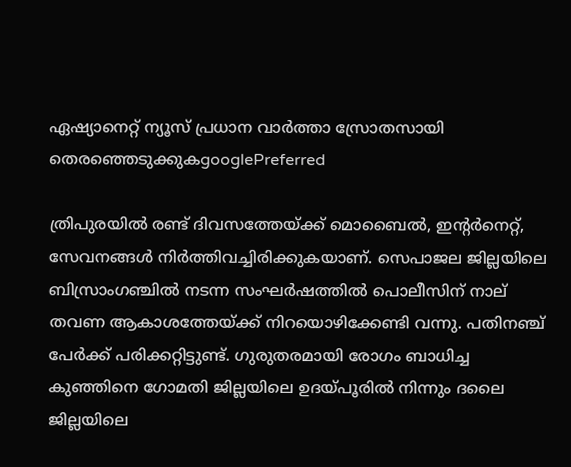ഏഷ്യാനെറ്റ് ന്യൂസ് പ്രധാന വാർത്താ സ്രോതസായി തെരഞ്ഞെടുക്കുകgooglePreferred

ത്രിപുരയിൽ രണ്ട് ദിവസത്തേയ്ക്ക് മൊബൈൽ, ഇന്റർനെറ്റ്, സേവനങ്ങൾ നിർത്തിവച്ചിരിക്കുകയാണ്. സെപാജല ജില്ലയിലെ ബിസ്രാംഗഞ്ചിൽ നടന്ന സംഘർഷത്തിൽ പൊലീസിന് നാല് തവണ ആകാശത്തേയ്ക്ക് നിറയൊഴിക്കേണ്ടി വന്നു. പതിനഞ്ച് പേർക്ക് പരിക്കറ്റിട്ടുണ്ട്. ഗുരുതരമായി രോഗം ബാധിച്ച കു‍ഞ്ഞിനെ ഗോമതി ജില്ലയിലെ ഉദയ്പൂരിൽ നിന്നും ദലൈ ജില്ലയിലെ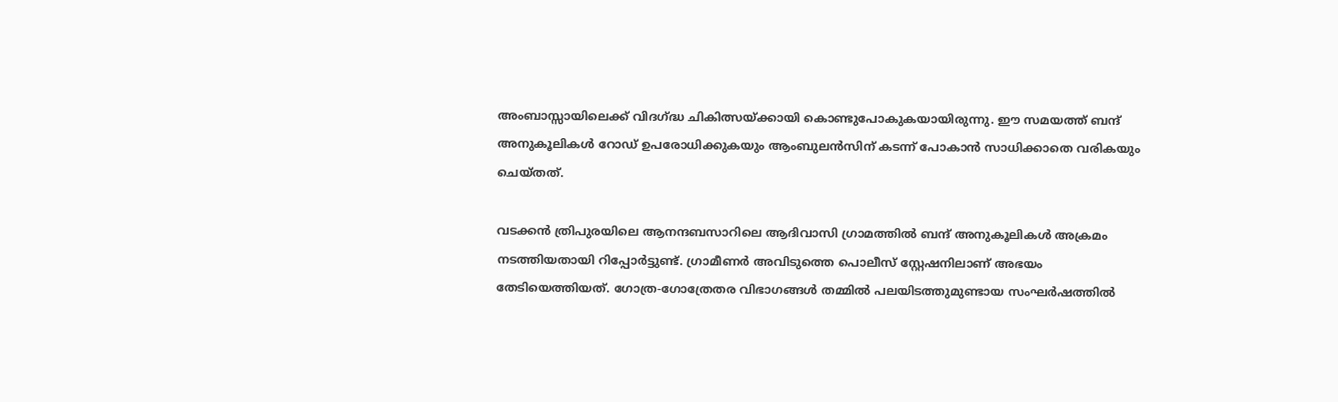അംബാസ്സായിലെക്ക് വിദഗ്ദ്ധ ചികിത്സയ്ക്കായി കൊണ്ടുപോകുകയായിരുന്നു. ഈ സമയത്ത് ബന്ദ് അനുകൂലികൾ റോഡ് ഉപരോധിക്കുകയും ആംബുലൻസിന് കടന്ന് പോകാൻ സാധിക്കാതെ വരികയും ചെയ്തത്.

വടക്കൻ ത്രിപുരയിലെ ആനന്ദബസാറിലെ ആദിവാസി ഗ്രാമത്തിൽ ബന്ദ് അനുകൂലികൾ അക്രമം നടത്തിയതായി റിപ്പോർട്ടുണ്ട്. ഗ്രാമീണർ അവിടുത്തെ പൊലീസ് സ്റ്റേഷനിലാണ് അഭയം തേടിയെത്തിയത്. ഗോത്ര-ഗോത്രേതര വിഭാഗങ്ങൾ തമ്മിൽ പലയിടത്തുമുണ്ടായ സംഘർഷത്തിൽ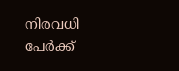നിരവധി പേർക്ക്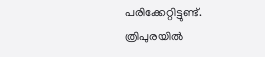പരിക്കേറ്റിട്ടുണ്ട്. ത്രിപുരയിൽ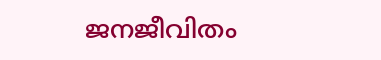ജനജീവിതം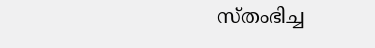സ്തംഭിച്ച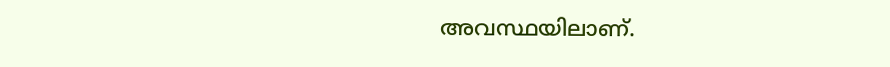അവസ്ഥയിലാണ്.